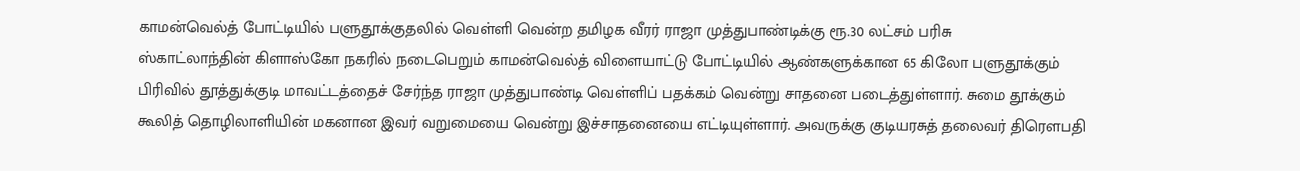காமன்வெல்த் போட்டியில் பளுதூக்குதலில் வெள்ளி வென்ற தமிழக வீரர் ராஜா முத்துபாண்டிக்கு ரூ.30 லட்சம் பரிசு
ஸ்காட்லாந்தின் கிளாஸ்கோ நகரில் நடைபெறும் காமன்வெல்த் விளையாட்டு போட்டியில் ஆண்களுக்கான 65 கிலோ பளுதூக்கும் பிரிவில் தூத்துக்குடி மாவட்டத்தைச் சேர்ந்த ராஜா முத்துபாண்டி வெள்ளிப் பதக்கம் வென்று சாதனை படைத்துள்ளார். சுமை தூக்கும் கூலித் தொழிலாளியின் மகனான இவர் வறுமையை வென்று இச்சாதனையை எட்டியுள்ளார். அவருக்கு குடியரசுத் தலைவர் திரௌபதி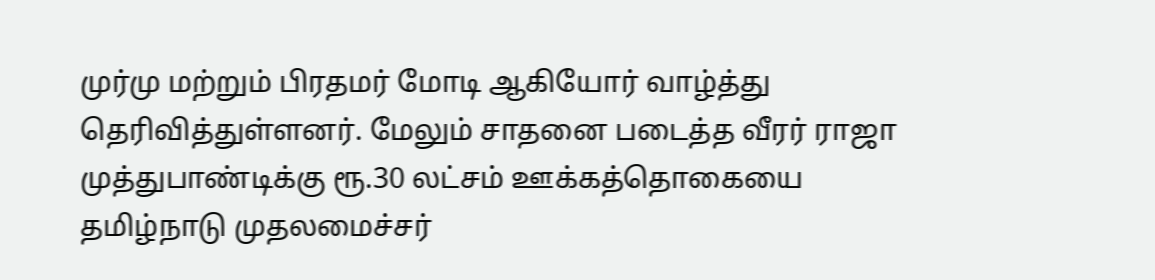முர்மு மற்றும் பிரதமர் மோடி ஆகியோர் வாழ்த்து தெரிவித்துள்ளனர். மேலும் சாதனை படைத்த வீரர் ராஜா முத்துபாண்டிக்கு ரூ.30 லட்சம் ஊக்கத்தொகையை தமிழ்நாடு முதலமைச்சர்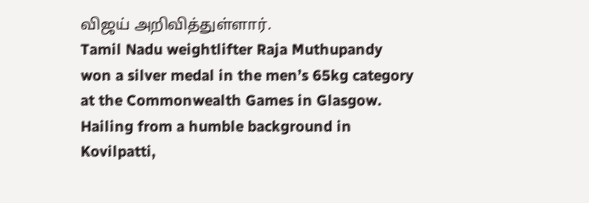விஜய் அறிவித்துள்ளார்.
Tamil Nadu weightlifter Raja Muthupandy won a silver medal in the men’s 65kg category at the Commonwealth Games in Glasgow. Hailing from a humble background in Kovilpatti,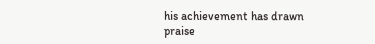his achievement has drawn praise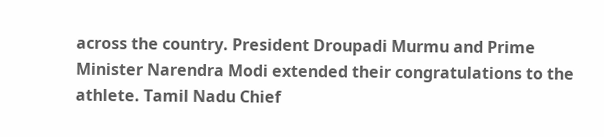across the country. President Droupadi Murmu and Prime Minister Narendra Modi extended their congratulations to the athlete. Tamil Nadu Chief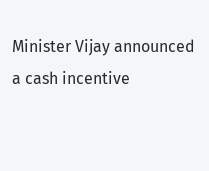Minister Vijay announced a cash incentive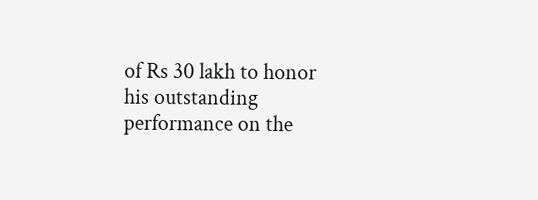of Rs 30 lakh to honor his outstanding performance on the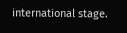international stage.